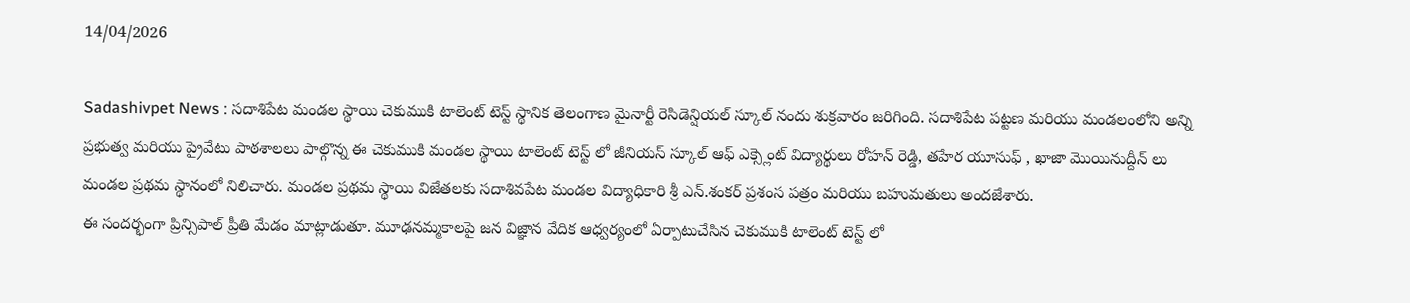14/04/2026

Sadashivpet News : సదాశిపేట మండల స్థాయి చెకుముకి టాలెంట్ టెస్ట్ స్థానిక తెలంగాణ మైనార్టీ రెసిడెన్షియల్ స్కూల్ నందు శుక్రవారం జరిగింది. సదాశిపేట పట్టణ మరియు మండలంలోని అన్ని ప్రభుత్వ మరియు ప్రైవేటు పాఠశాలలు పాల్గొన్న ఈ చెకుముకి మండల స్థాయి టాలెంట్ టెస్ట్ లో జీనియస్ స్కూల్ ఆఫ్ ఎక్స్లెంట్ విద్యార్థులు రోహన్ రెడ్డి, తహేర యూసుఫ్ , ఖాజా మొయినుద్దీన్ లు మండల ప్రథమ స్థానంలో నిలిచారు. మండల ప్రథమ స్థాయి విజేతలకు సదాశివపేట మండల విద్యాధికారి శ్రీ ఎన్.శంకర్ ప్రశంస పత్రం మరియు బహుమతులు అందజేశారు.
ఈ సందర్భంగా ప్రిన్సిపాల్ ప్రీతి మేడం మాట్లాడుతూ. మూఢనమ్మకాలపై జన విజ్ఞాన వేదిక ఆధ్వర్యంలో ఏర్పాటుచేసిన చెకుముకి టాలెంట్ టెస్ట్ లో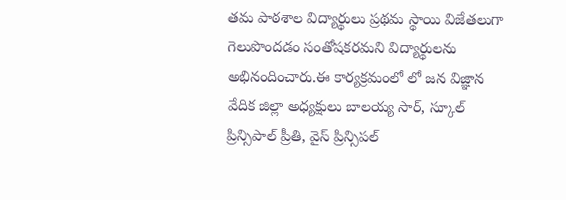తమ పాఠశాల విద్యార్థులు ప్రథమ స్థాయి విజేతలుగా గెలుపొందడం సంతోషకరమని విద్యార్థులను అభినందించారు.ఈ కార్యక్రమంలో లో జన విజ్ఞాన వేదిక జిల్లా అధ్యక్షులు బాలయ్య సార్, స్కూల్ ప్రిన్సిపాల్ ప్రీతి, వైస్ ప్రిన్సిపల్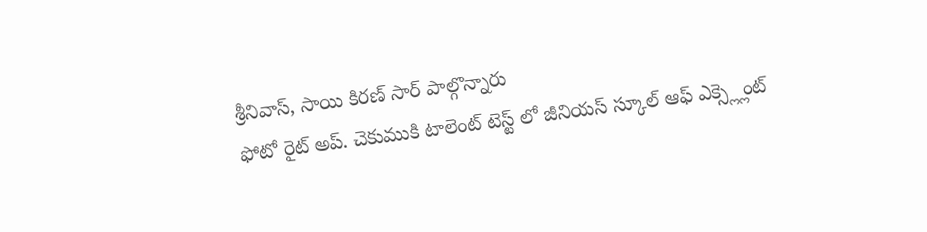శ్రీనివాస్, సాయి కిరణ్ సార్ పాల్గొన్నారు
ఫోటో రైట్ అప్. చెకుముకి టాలెంట్ టెస్ట్ లో జీనియస్ స్కూల్ ఆఫ్ ఎక్స్ల్లెంట్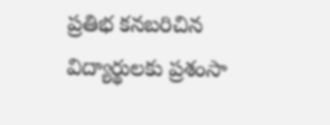ప్రతిభ కనబరిచిన విద్యార్థులకు ప్రశంసా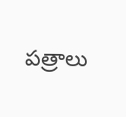పత్రాలు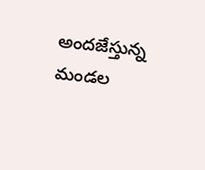అందజేస్తున్న మండల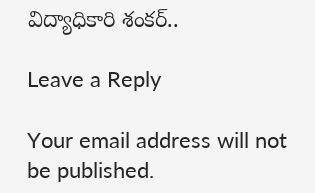విద్యాధికారి శంకర్..

Leave a Reply

Your email address will not be published.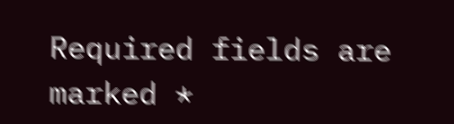Required fields are marked *